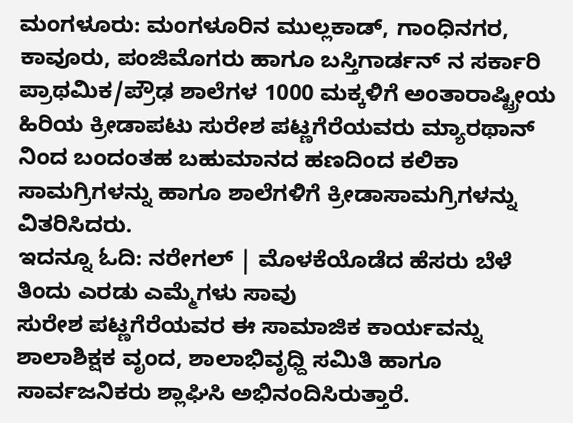ಮಂಗಳೂರು: ಮಂಗಳೂರಿನ ಮುಲ್ಲಕಾಡ್, ಗಾಂಧಿನಗರ, ಕಾವೂರು, ಪಂಜಿಮೊಗರು ಹಾಗೂ ಬಸ್ತಿಗಾರ್ಡನ್ ನ ಸರ್ಕಾರಿ ಪ್ರಾಥಮಿಕ/ಪ್ರೌಢ ಶಾಲೆಗಳ 1000 ಮಕ್ಕಳಿಗೆ ಅಂತಾರಾಷ್ಟ್ರೀಯ ಹಿರಿಯ ಕ್ರೀಡಾಪಟು ಸುರೇಶ ಪಟ್ಣಗೆರೆಯವರು ಮ್ಯಾರಥಾನ್ ನಿಂದ ಬಂದಂತಹ ಬಹುಮಾನದ ಹಣದಿಂದ ಕಲಿಕಾ ಸಾಮಗ್ರಿಗಳನ್ನು ಹಾಗೂ ಶಾಲೆಗಳಿಗೆ ಕ್ರೀಡಾಸಾಮಗ್ರಿಗಳನ್ನು ವಿತರಿಸಿದರು.
ಇದನ್ನೂ ಓದಿ: ನರೇಗಲ್ | ಮೊಳಕೆಯೊಡೆದ ಹೆಸರು ಬೆಳೆ ತಿಂದು ಎರಡು ಎಮ್ಮೆಗಳು ಸಾವು
ಸುರೇಶ ಪಟ್ಣಗೆರೆಯವರ ಈ ಸಾಮಾಜಿಕ ಕಾರ್ಯವನ್ನು ಶಾಲಾಶಿಕ್ಷಕ ವೃಂದ, ಶಾಲಾಭಿವೃಧ್ದಿ ಸಮಿತಿ ಹಾಗೂ ಸಾರ್ವಜನಿಕರು ಶ್ಲಾಘಿಸಿ ಅಭಿನಂದಿಸಿರುತ್ತಾರೆ.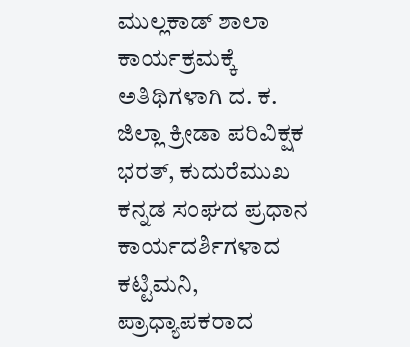ಮುಲ್ಲಕಾಡ್ ಶಾಲಾ ಕಾರ್ಯಕ್ರಮಕ್ಕೆ ಅತಿಥಿಗಳಾಗಿ ದ. ಕ. ಜಿಲ್ಲಾ ಕ್ರೀಡಾ ಪರಿವಿಕ್ಷಕ ಭರತ್, ಕುದುರೆಮುಖ ಕನ್ನಡ ಸಂಘದ ಪ್ರಧಾನ ಕಾರ್ಯದರ್ಶಿಗಳಾದ ಕಟ್ಟಿಮನಿ, ಪ್ರಾಧ್ಯಾಪಕರಾದ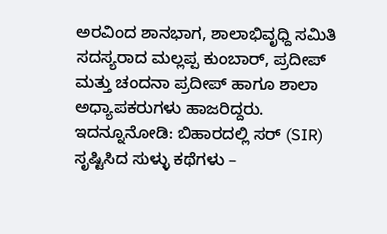ಅರವಿಂದ ಶಾನಭಾಗ, ಶಾಲಾಭಿವೃಧ್ದಿ ಸಮಿತಿ ಸದಸ್ಯರಾದ ಮಲ್ಲಪ್ಪ ಕುಂಬಾರ್, ಪ್ರದೀಪ್ ಮತ್ತು ಚಂದನಾ ಪ್ರದೀಪ್ ಹಾಗೂ ಶಾಲಾ ಅಧ್ಯಾಪಕರುಗಳು ಹಾಜರಿದ್ದರು.
ಇದನ್ನೂನೋಡಿ: ಬಿಹಾರದಲ್ಲಿ ಸರ್ (SIR) ಸೃಷ್ಟಿಸಿದ ಸುಳ್ಳು ಕಥೆಗಳು –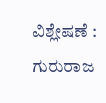ವಿಶ್ಲೇಷಣೆ : ಗುರುರಾಜ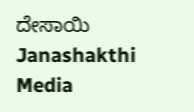ದೇಸಾಯಿ Janashakthi Media